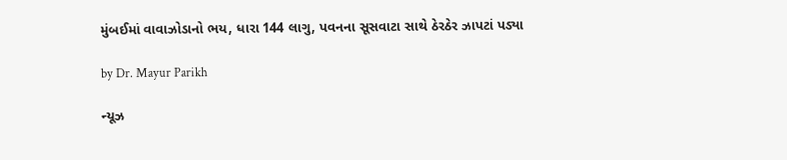મુંબઈમાં વાવાઝોડાનો ભય, ધારા 144 લાગુ, પવનના સૂસવાટા સાથે ઠેરઠેર ઝાપટાં પડ્યા

by Dr. Mayur Parikh

ન્યૂઝ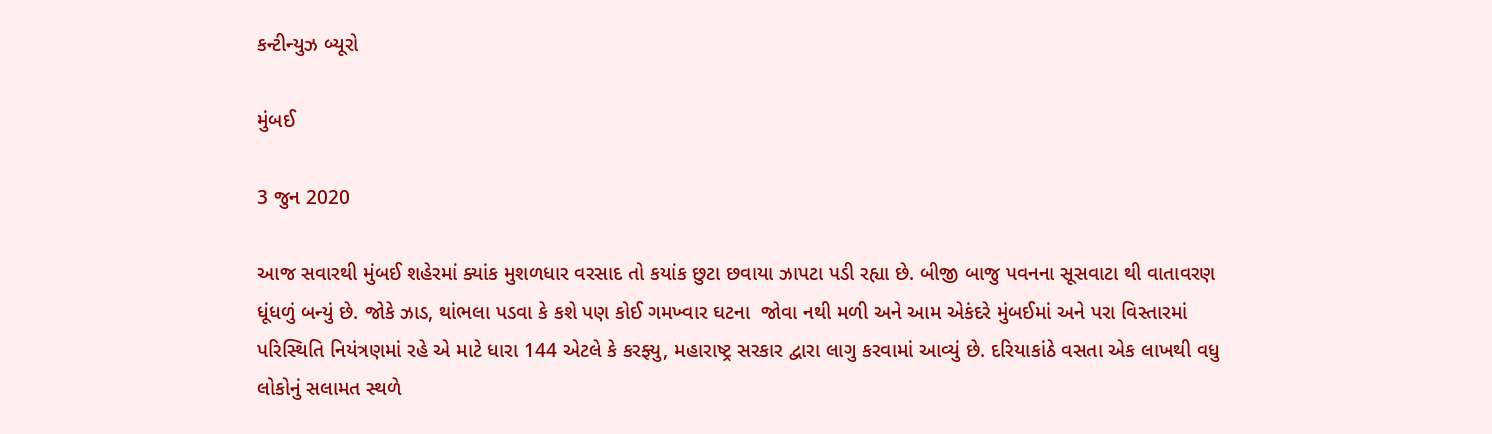કન્ટીન્યુઝ બ્યૂરો

મુંબઈ

3 જુન 2020

આજ સવારથી મુંબઈ શહેરમાં ક્યાંક મુશળધાર વરસાદ તો કયાંક છુટા છવાયા ઝાપટા પડી રહ્યા છે. બીજી બાજુ પવનના સૂસવાટા થી વાતાવરણ ધૂંધળું બન્યું છે. જોકે ઝાડ, થાંભલા પડવા કે કશે પણ કોઈ ગમખ્વાર ઘટના  જોવા નથી મળી અને આમ એકંદરે મુંબઈમાં અને પરા વિસ્તારમાં પરિસ્થિતિ નિયંત્રણમાં રહે એ માટે ધારા 144 એટલે કે કરફ્યુ, મહારાષ્ટ્ર સરકાર દ્વારા લાગુ કરવામાં આવ્યું છે. દરિયાકાંઠે વસતા એક લાખથી વધુ લોકોનું સલામત સ્થળે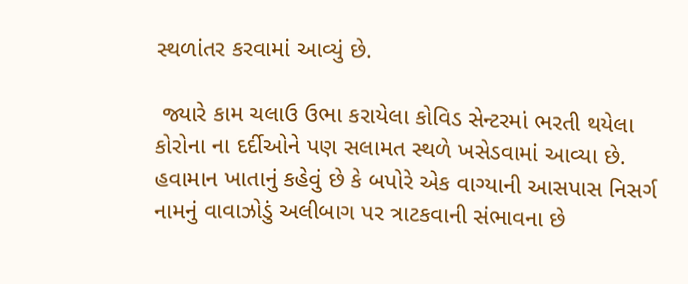સ્થળાંતર કરવામાં આવ્યું છે.

 જ્યારે કામ ચલાઉ ઉભા કરાયેલા કોવિડ સેન્ટરમાં ભરતી થયેલા કોરોના ના દર્દીઓને પણ સલામત સ્થળે ખસેડવામાં આવ્યા છે. હવામાન ખાતાનું કહેવું છે કે બપોરે એક વાગ્યાની આસપાસ નિસર્ગ નામનું વાવાઝોડું અલીબાગ પર ત્રાટકવાની સંભાવના છે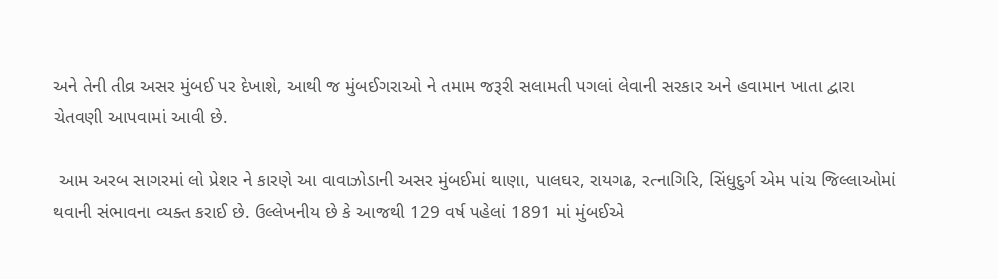અને તેની તીવ્ર અસર મુંબઈ પર દેખાશે, આથી જ મુંબઈગરાઓ ને તમામ જરૂરી સલામતી પગલાં લેવાની સરકાર અને હવામાન ખાતા દ્વારા ચેતવણી આપવામાં આવી છે.

 આમ અરબ સાગરમાં લો પ્રેશર ને કારણે આ વાવાઝોડાની અસર મુંબઈમાં થાણા, પાલઘર, રાયગઢ, રત્નાગિરિ, સિંધુદુર્ગ એમ પાંચ જિલ્લાઓમાં થવાની સંભાવના વ્યક્ત કરાઈ છે. ઉલ્લેખનીય છે કે આજથી 129 વર્ષ પહેલાં 1891 માં મુંબઈએ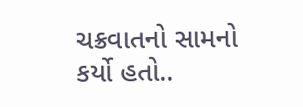ચક્રવાતનો સામનો કર્યો હતો..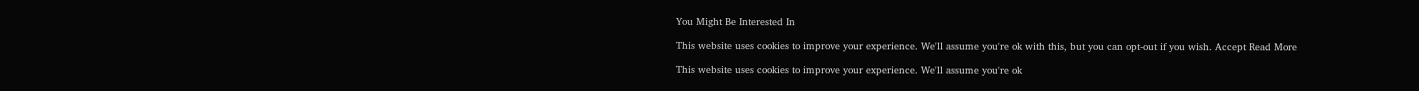You Might Be Interested In

This website uses cookies to improve your experience. We'll assume you're ok with this, but you can opt-out if you wish. Accept Read More

This website uses cookies to improve your experience. We'll assume you're ok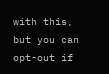with this, but you can opt-out if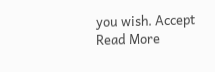you wish. Accept Read More